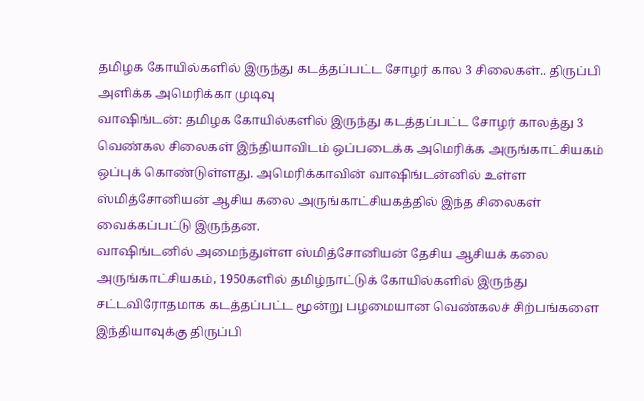தமிழக கோயில்களில் இருந்து கடத்தப்பட்ட சோழர் கால 3 சிலைகள்.. திருப்பி அளிக்க அமெரிக்கா முடிவு
வாஷிங்டன்: தமிழக கோயில்களில் இருந்து கடத்தப்பட்ட சோழர் காலத்து 3 வெண்கல சிலைகள் இந்தியாவிடம் ஒப்படைக்க அமெரிக்க அருங்காட்சியகம் ஒப்புக் கொண்டுள்ளது. அமெரிக்காவின் வாஷிங்டன்னில் உள்ள ஸ்மித்சோனியன் ஆசிய கலை அருங்காட்சியகத்தில் இந்த சிலைகள் வைக்கப்பட்டு இருந்தன.
வாஷிங்டனில் அமைந்துள்ள ஸ்மித்சோனியன் தேசிய ஆசியக் கலை அருங்காட்சியகம், 1950களில் தமிழ்நாட்டுக் கோயில்களில் இருந்து சட்டவிரோதமாக கடத்தப்பட்ட மூன்று பழமையான வெண்கலச் சிற்பங்களை இந்தியாவுக்கு திருப்பி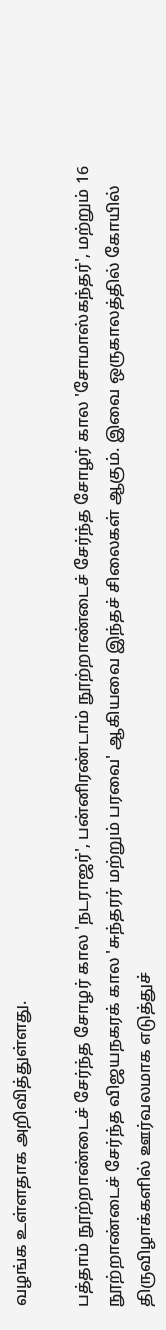வழங்க உள்ளதாக அறிவித்துள்ளது.

பத்தாம் நூற்றாண்டைச் சேர்ந்த சோழர் கால 'நடராஜர்', பன்னிரண்டாம் நூற்றாண்டைச் சேர்ந்த சோழர் கால 'சோமாஸ்கந்தர்', மற்றும் 16 நூற்றாண்டைச் சேர்ந்த விஜயநகரக் கால 'சுந்தரர் மற்றும் பரவை' ஆகியவை இந்தச் சிலைகள் ஆகும். இவை ஒருகாலத்தில் கோயில் திருவிழாக்களில் ஊர்வலமாக எடுத்துச்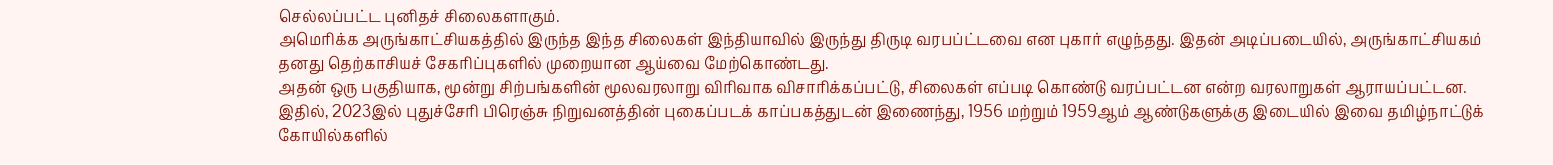செல்லப்பட்ட புனிதச் சிலைகளாகும்.
அமெரிக்க அருங்காட்சியகத்தில் இருந்த இந்த சிலைகள் இந்தியாவில் இருந்து திருடி வரபப்ட்டவை என புகார் எழுந்தது. இதன் அடிப்படையில், அருங்காட்சியகம் தனது தெற்காசியச் சேகரிப்புகளில் முறையான ஆய்வை மேற்கொண்டது.
அதன் ஒரு பகுதியாக, மூன்று சிற்பங்களின் மூலவரலாறு விரிவாக விசாரிக்கப்பட்டு, சிலைகள் எப்படி கொண்டு வரப்பட்டன என்ற வரலாறுகள் ஆராயப்பட்டன. இதில், 2023இல் புதுச்சேரி பிரெஞ்சு நிறுவனத்தின் புகைப்படக் காப்பகத்துடன் இணைந்து, 1956 மற்றும் 1959ஆம் ஆண்டுகளுக்கு இடையில் இவை தமிழ்நாட்டுக் கோயில்களில்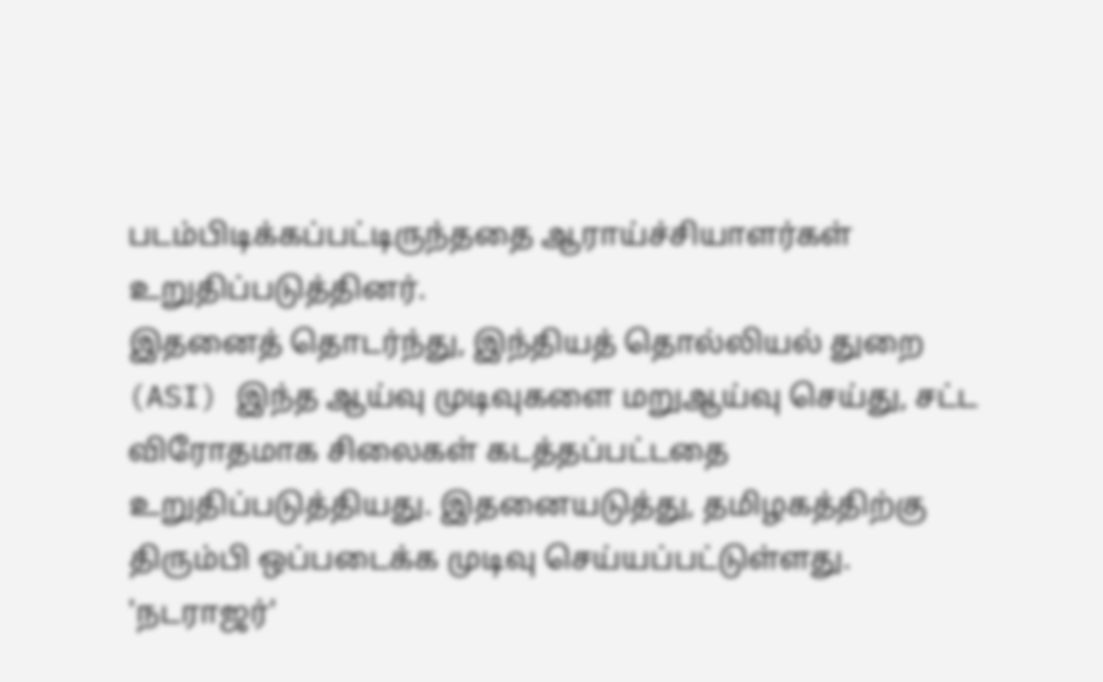படம்பிடிக்கப்பட்டிருந்ததை ஆராய்ச்சியாளர்கள் உறுதிப்படுத்தினர்.
இதனைத் தொடர்ந்து, இந்தியத் தொல்லியல் துறை (ASI) இந்த ஆய்வு முடிவுகளை மறுஆய்வு செய்து, சட்ட விரோதமாக சிலைகள் கடத்தப்பட்டதை உறுதிப்படுத்தியது. இதனையடுத்து, தமிழகத்திற்கு திரும்பி ஒப்படைக்க முடிவு செய்யப்பட்டுள்ளது.
'நடராஜர்'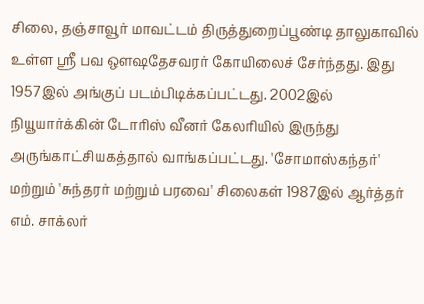சிலை, தஞ்சாவூர் மாவட்டம் திருத்துறைப்பூண்டி தாலுகாவில் உள்ள ஸ்ரீ பவ ஔஷதேசவரர் கோயிலைச் சேர்ந்தது. இது 1957இல் அங்குப் படம்பிடிக்கப்பட்டது. 2002இல் நியூயார்க்கின் டோரிஸ் வீனர் கேலரியில் இருந்து அருங்காட்சியகத்தால் வாங்கப்பட்டது. 'சோமாஸ்கந்தர்' மற்றும் 'சுந்தரர் மற்றும் பரவை' சிலைகள் 1987இல் ஆர்த்தர் எம். சாக்லர்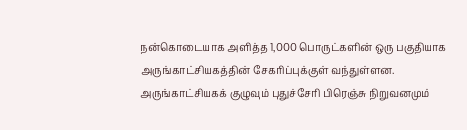நன்கொடையாக அளித்த 1,000 பொருட்களின் ஒரு பகுதியாக அருங்காட்சியகத்தின் சேகரிப்புக்குள் வந்துள்ளன.
அருங்காட்சியகக் குழுவும் புதுச்சேரி பிரெஞ்சு நிறுவனமும்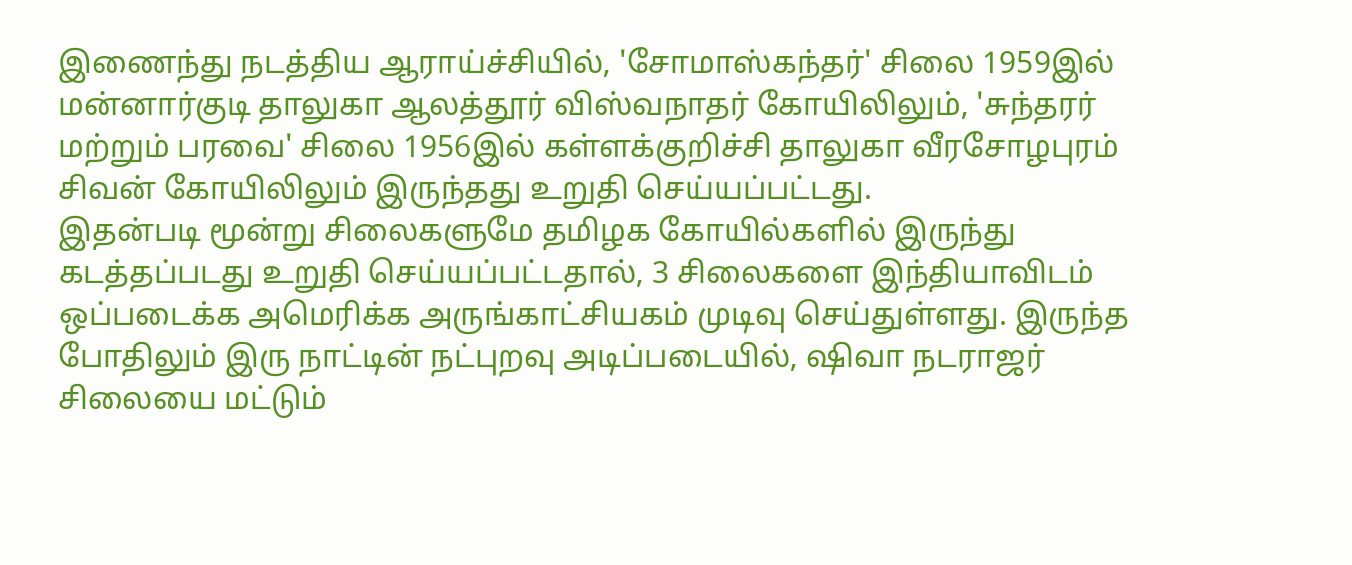இணைந்து நடத்திய ஆராய்ச்சியில், 'சோமாஸ்கந்தர்' சிலை 1959இல் மன்னார்குடி தாலுகா ஆலத்தூர் விஸ்வநாதர் கோயிலிலும், 'சுந்தரர் மற்றும் பரவை' சிலை 1956இல் கள்ளக்குறிச்சி தாலுகா வீரசோழபுரம் சிவன் கோயிலிலும் இருந்தது உறுதி செய்யப்பட்டது.
இதன்படி மூன்று சிலைகளுமே தமிழக கோயில்களில் இருந்து கடத்தப்படது உறுதி செய்யப்பட்டதால், 3 சிலைகளை இந்தியாவிடம் ஒப்படைக்க அமெரிக்க அருங்காட்சியகம் முடிவு செய்துள்ளது. இருந்த போதிலும் இரு நாட்டின் நட்புறவு அடிப்படையில், ஷிவா நடராஜர் சிலையை மட்டும்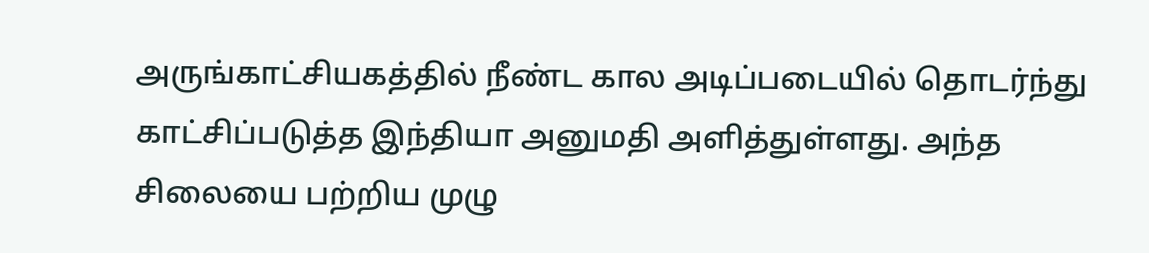அருங்காட்சியகத்தில் நீண்ட கால அடிப்படையில் தொடர்ந்து காட்சிப்படுத்த இந்தியா அனுமதி அளித்துள்ளது. அந்த சிலையை பற்றிய முழு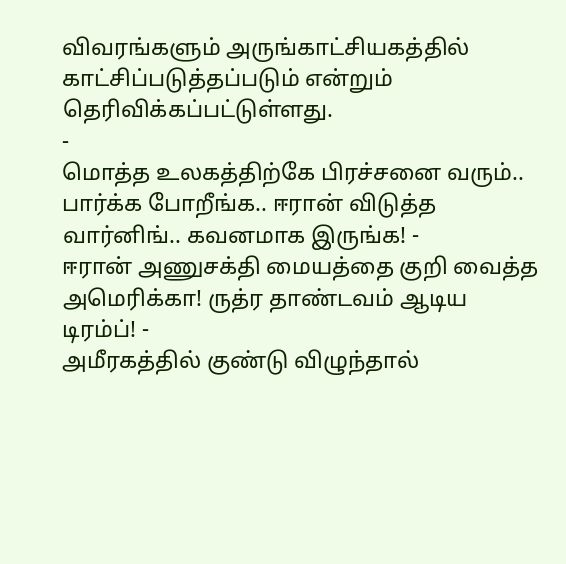விவரங்களும் அருங்காட்சியகத்தில் காட்சிப்படுத்தப்படும் என்றும் தெரிவிக்கப்பட்டுள்ளது.
-
மொத்த உலகத்திற்கே பிரச்சனை வரும்.. பார்க்க போறீங்க.. ஈரான் விடுத்த வார்னிங்.. கவனமாக இருங்க! -
ஈரான் அணுசக்தி மையத்தை குறி வைத்த அமெரிக்கா! ருத்ர தாண்டவம் ஆடிய டிரம்ப்! -
அமீரகத்தில் குண்டு விழுந்தால்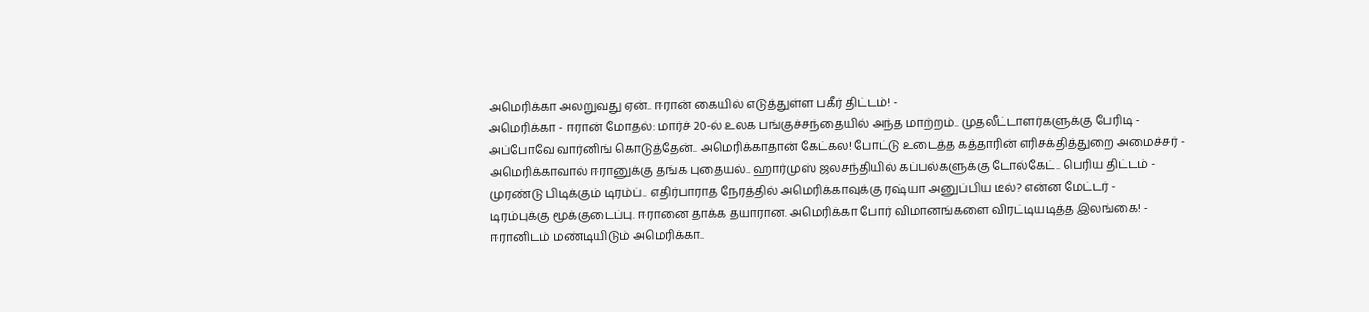அமெரிக்கா அலறுவது ஏன்.. ஈரான் கையில் எடுத்துள்ள பகீர் திட்டம்! -
அமெரிக்கா - ஈரான் மோதல்: மார்ச் 20-ல் உலக பங்குச்சந்தையில் அந்த மாற்றம்.. முதலீட்டாளர்களுக்கு பேரிடி -
அப்போவே வார்னிங் கொடுத்தேன்.. அமெரிக்காதான் கேட்கல! போட்டு உடைத்த கத்தாரின் எரிசக்தித்துறை அமைச்சர் -
அமெரிக்காவால் ஈரானுக்கு தங்க புதையல்.. ஹார்முஸ் ஜலசந்தியில் கப்பல்களுக்கு டோல்கேட்.. பெரிய திட்டம் -
முரண்டு பிடிக்கும் டிரம்ப்.. எதிர்பாராத நேரத்தில் அமெரிக்காவுக்கு ரஷ்யா அனுப்பிய டீல்? என்ன மேட்டர் -
டிரம்புக்கு மூக்குடைப்பு. ஈரானை தாக்க தயாரான. அமெரிக்கா போர் விமானங்களை விரட்டியடித்த இலங்கை! -
ஈரானிடம் மண்டியிடும் அமெரிக்கா..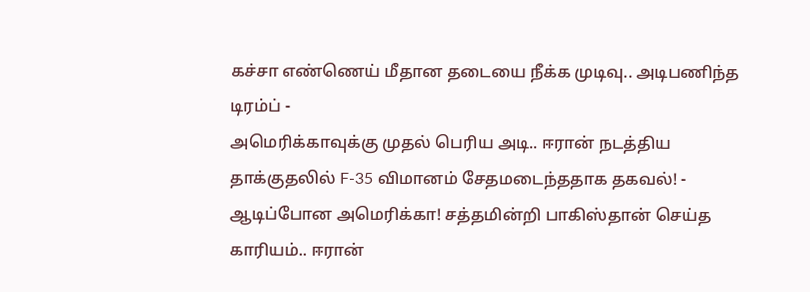கச்சா எண்ணெய் மீதான தடையை நீக்க முடிவு.. அடிபணிந்த டிரம்ப் -
அமெரிக்காவுக்கு முதல் பெரிய அடி.. ஈரான் நடத்திய தாக்குதலில் F-35 விமானம் சேதமடைந்ததாக தகவல்! -
ஆடிப்போன அமெரிக்கா! சத்தமின்றி பாகிஸ்தான் செய்த காரியம்.. ஈரான்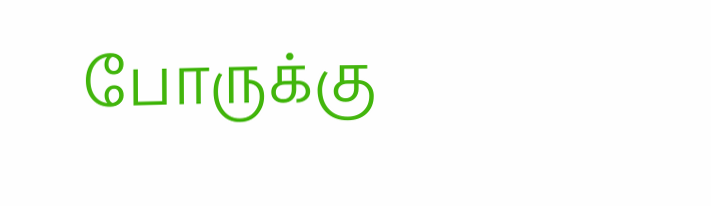போருக்கு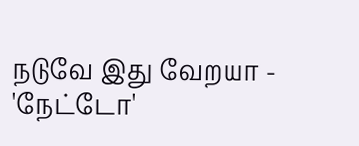நடுவே இது வேறயா -
'நேட்டோ'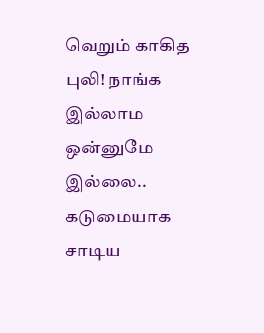வெறும் காகித புலி! நாங்க இல்லாம ஒன்னுமே இல்லை.. கடுமையாக சாடிய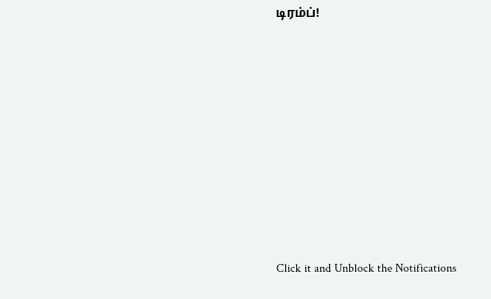டிரம்ப்!










Click it and Unblock the Notifications